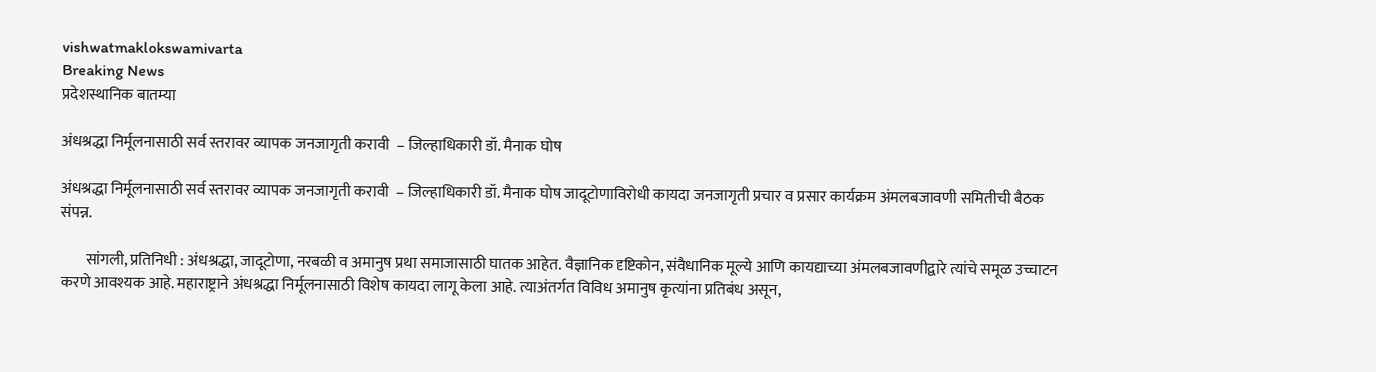vishwatmaklokswamivarta
Breaking News
प्रदेशस्थानिक बातम्या

अंधश्रद्धा निर्मूलनासाठी सर्व स्तरावर व्यापक जनजागृती करावी  – जिल्हाधिकारी डॉ. मैनाक घोष

अंधश्रद्धा निर्मूलनासाठी सर्व स्तरावर व्यापक जनजागृती करावी  – जिल्हाधिकारी डॉ. मैनाक घोष जादूटोणाविरोधी कायदा जनजागृती प्रचार व प्रसार कार्यक्रम अंमलबजावणी समितीची बैठक संपन्न.

        सांगली, प्रतिनिधी : अंधश्रद्धा, जादूटोणा, नरबळी व अमानुष प्रथा समाजासाठी घातक आहेत. वैज्ञानिक दृष्टिकोन, संवैधानिक मूल्ये आणि कायद्याच्या अंमलबजावणीद्वारे त्यांचे समूळ उच्चाटन करणे आवश्यक आहे. महाराष्ट्राने अंधश्रद्धा निर्मूलनासाठी विशेष कायदा लागू केला आहे. त्याअंतर्गत विविध अमानुष कृत्यांना प्रतिबंध असून,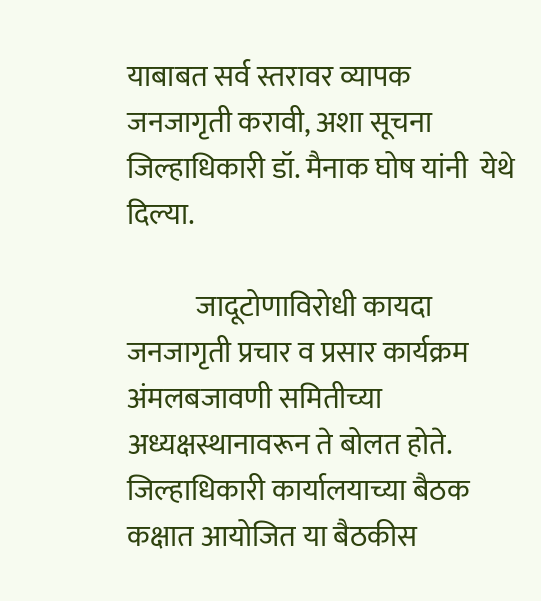याबाबत सर्व स्तरावर व्यापक जनजागृती करावी, अशा सूचना जिल्हाधिकारी डॉ. मैनाक घोष यांनी  येथे दिल्या.

            जादूटोणाविरोधी कायदा जनजागृती प्रचार व प्रसार कार्यक्रम अंमलबजावणी समितीच्या अध्यक्षस्थानावरून ते बोलत होते. जिल्हाधिकारी कार्यालयाच्या बैठक कक्षात आयोजित या बैठकीस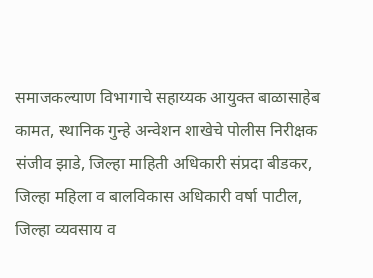समाजकल्याण विभागाचे सहाय्यक आयुक्त बाळासाहेब कामत, स्थानिक गुन्हे अन्वेशन शाखेचे पोलीस निरीक्षक संजीव झाडे, जिल्हा माहिती अधिकारी संप्रदा बीडकर, जिल्हा महिला व बालविकास अधिकारी वर्षा पाटील, जिल्हा व्यवसाय व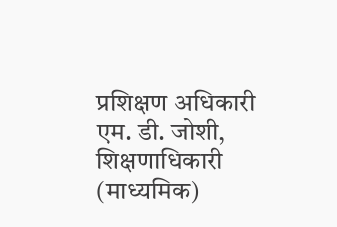प्रशिक्षण अधिकारी एम. डी. जोशी, शिक्षणाधिकारी (माध्यमिक)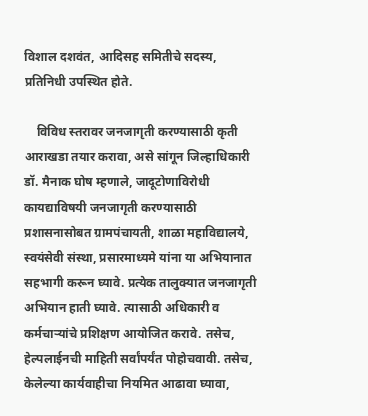विशाल दशवंत, आदिसह समितीचे सदस्य, प्रतिनिधी उपस्थित होते.

    विविध स्तरावर जनजागृती करण्यासाठी कृती आराखडा तयार करावा, असे सांगून जिल्हाधिकारी डॉ. मैनाक घोष म्हणाले, जादूटोणाविरोधी कायद्याविषयी जनजागृती करण्यासाठी प्रशासनासोबत ग्रामपंचायती, शाळा महाविद्यालये, स्वयंसेवी संस्था, प्रसारमाध्यमे यांना या अभियानात सहभागी करून घ्यावे. प्रत्येक तालुक्यात जनजागृती अभियान हाती घ्यावे. त्यासाठी अधिकारी व कर्मचाऱ्यांचे प्रशिक्षण आयोजित करावे. तसेच, हेल्पलाईनची माहिती सर्वांपर्यंत पोहोचवावी. तसेच, केलेल्या कार्यवाहीचा नियमित आढावा घ्यावा,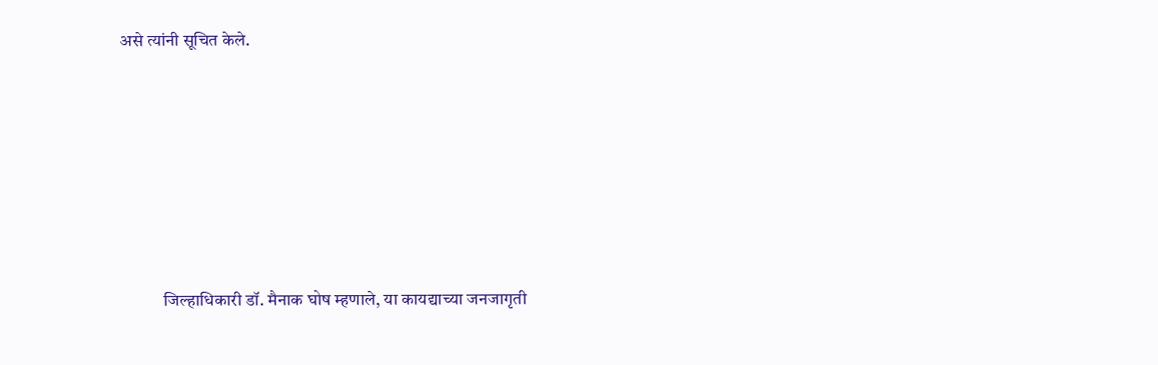असे त्यांनी सूचित केले.







            जिल्हाधिकारी डॉ. मैनाक घोष म्हणाले, या कायद्याच्या जनजागृती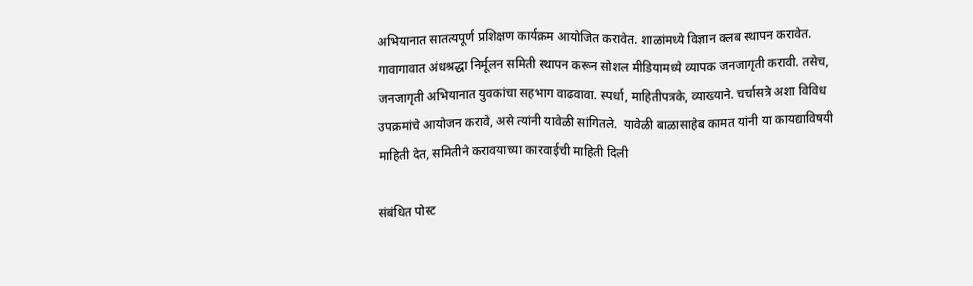अभियानात सातत्यपूर्ण प्रशिक्षण कार्यक्रम आयोजित करावेत. शाळांमध्ये विज्ञान क्लब स्थापन करावेत. गावागावात अंधश्रद्धा निर्मूलन समिती स्थापन करून सोशल मीडियामध्ये व्यापक जनजागृती करावी. तसेच, जनजागृती अभियानात युवकांचा सहभाग वाढवावा. स्पर्धा, माहितीपत्रके, व्याख्याने. चर्चासत्रे अशा विविध उपक्रमांचे आयोजन करावे, असे त्यांनी यावेळी सांगितले.  यावेळी बाळासाहेब कामत यांनी या कायद्याविषयी माहिती देत, समितीने करावयाच्या कारवाईची माहिती दिली

संबंधित पोस्ट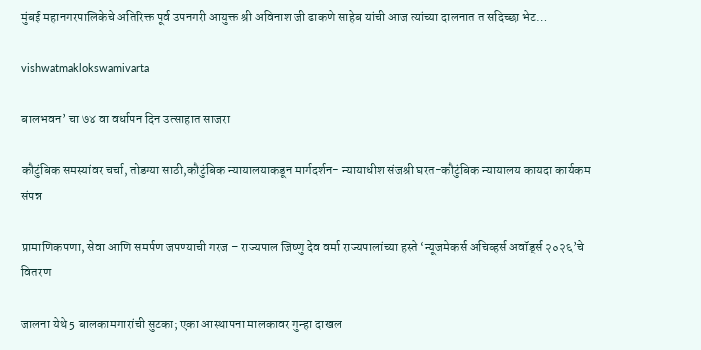मुंबई महानगरपालिकेचे अतिरिक्त पूर्व उपनगरी आयुक्त श्री अविनाश जी ढाकणे साहेब यांची आज त्यांच्या दालनात त सदिच्छा भेट…

vishwatmaklokswamivarta

बालभवन’ चा ७४ वा वर्धापन दिन उत्साहात साजरा

कौटुंबिक समस्यांवर चर्चा, तोडग्या साठी,कौटुंबिक न्यायालयाकडून मार्गदर्शन- न्यायाधीश संजश्री घरत-कौटुंबिक न्यायालय कायदा कार्यकम संपन्न

प्रामाणिकपणा, सेवा आणि समर्पण जपण्याची गरज – राज्यपाल जिष्णु देव वर्मा राज्यपालांच्या हस्ते ‘न्यूजमेकर्स अचिव्हर्स अवॉर्ड्स २०२६’चे वितरण

जालना येथे 5 बालकामगारांची सुटका; एका आस्थापना मालकावर गुन्हा दाखल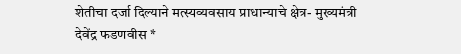शेतीचा दर्जा दिल्याने मत्स्यव्यवसाय प्राधान्याचे क्षेत्र- मुख्यमंत्री देवेंद्र फडणवीस *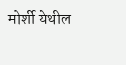मोर्शी येथील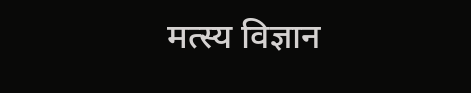मत्स्य विज्ञान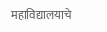महाविद्यालयाचे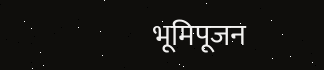भूमिपूजन